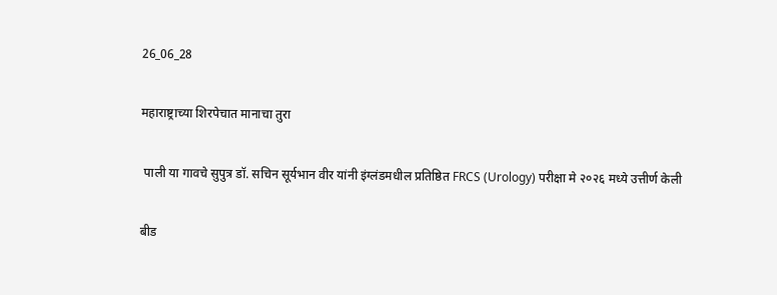26_06_28

महाराष्ट्राच्या शिरपेचात मानाचा तुरा

 पाली या गावचे सुपुत्र डॉ. सचिन सूर्यभान वीर यांनी इंग्लंडमधील प्रतिष्ठित FRCS (Urology) परीक्षा मे २०२६ मध्ये उत्तीर्ण केली

बीड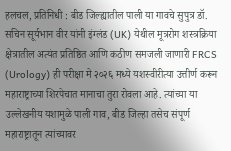हलचल, प्रतिनिधी : बीड जिल्ह्यातील पाली या गावचे सुपुत्र डॉ. सचिन सूर्यभान वीर यांनी इंग्लंड (UK) येथील मूत्ररोग शस्त्रक्रिया क्षेत्रातील अत्यंत प्रतिष्ठित आणि कठीण समजली जाणारी FRCS (Urology) ही परीक्षा मे २०२६ मध्ये यशस्वीरीत्या उत्तीर्ण करून महाराष्ट्राच्या शिरपेचात मानाचा तुरा रोवला आहे. त्यांच्या या उल्लेखनीय यशामुळे पाली गाव, बीड जिल्हा तसेच संपूर्ण महाराष्ट्रातून त्यांच्यावर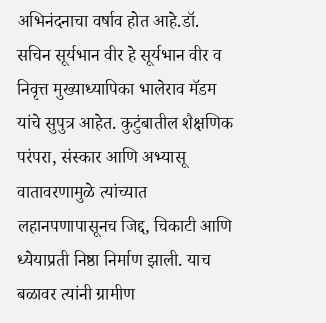अभिनंदनाचा वर्षाव होत आहे.डॉ. सचिन सूर्यभान वीर हे सूर्यभान वीर व निवृत्त मुख्याध्यापिका भालेराव मॅडम यांचे सुपुत्र आहेत. कुटुंबातील शैक्षणिक परंपरा, संस्कार आणि अभ्यासू वातावरणामुळे त्यांच्यात लहानपणापासूनच जिद्द, चिकाटी आणि ध्येयाप्रती निष्ठा निर्माण झाली. याच बळावर त्यांनी ग्रामीण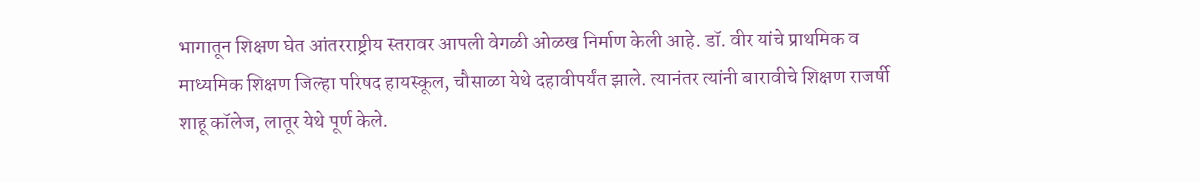भागातून शिक्षण घेत आंतरराष्ट्रीय स्तरावर आपली वेगळी ओळख निर्माण केली आहे. डॉ. वीर यांचे प्राथमिक व माध्यमिक शिक्षण जिल्हा परिषद हायस्कूल, चौसाळा येथे दहावीपर्यंत झाले. त्यानंतर त्यांनी बारावीचे शिक्षण राजर्षी शाहू कॉलेज, लातूर येथे पूर्ण केले.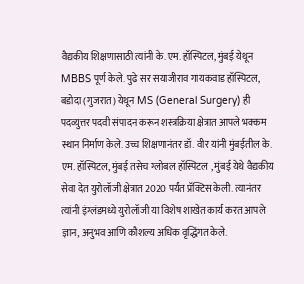वैद्यकीय शिक्षणासाठी त्यांनी के. एम. हॉस्पिटल, मुंबई येथून MBBS पूर्ण केले. पुढे सर सयाजीराव गायकवाड हॉस्पिटल, बडोदा (गुजरात) येथून MS (General Surgery) ही पदव्युत्तर पदवी संपादन करून शस्त्रक्रिया क्षेत्रात आपले भक्कम स्थान निर्माण केले. उच्च शिक्षणानंतर डॉ. वीर यांनी मुंबईतील के. एम. हॉस्पिटल, मुंबई तसेच ग्लोबल हॉस्पिटल , मुंबई येथे वैद्यकीय सेवा देत युरोलॉजी क्षेत्रात 2020 पर्यंत प्रॅक्टिस केली. त्यानंतर त्यांनी इंग्लंडमध्ये युरोलॉजी या विशेष शाखेत कार्य करत आपले ज्ञान, अनुभव आणि कौशल्य अधिक वृद्धिंगत केले.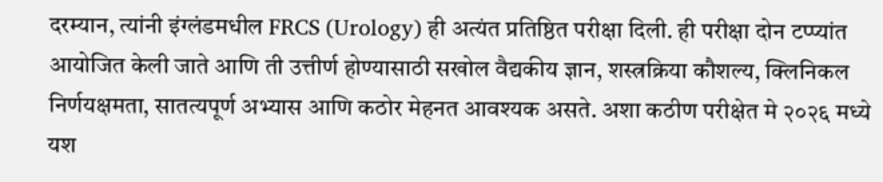दरम्यान, त्यांनी इंग्लंडमधील FRCS (Urology) ही अत्यंत प्रतिष्ठित परीक्षा दिली. ही परीक्षा दोन टप्प्यांत आयोजित केली जाते आणि ती उत्तीर्ण होण्यासाठी सखोल वैद्यकीय ज्ञान, शस्त्रक्रिया कौशल्य, क्लिनिकल निर्णयक्षमता, सातत्यपूर्ण अभ्यास आणि कठोर मेहनत आवश्यक असते. अशा कठीण परीक्षेत मे २०२६ मध्ये यश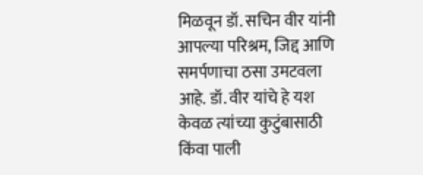मिळवून डॉ. सचिन वीर यांनी आपल्या परिश्रम, जिद्द आणि समर्पणाचा ठसा उमटवला आहे. डॉ. वीर यांचे हे यश केवळ त्यांच्या कुटुंबासाठी किंवा पाली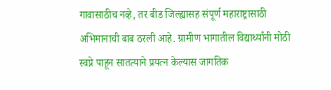गावासाठीच नव्हे, तर बीड जिल्ह्यासह संपूर्ण महाराष्ट्रासाठी अभिमानाची बाब ठरली आहे. ग्रामीण भागातील विद्यार्थ्यांनी मोठी स्वप्ने पाहून सातत्याने प्रयत्न केल्यास जागतिक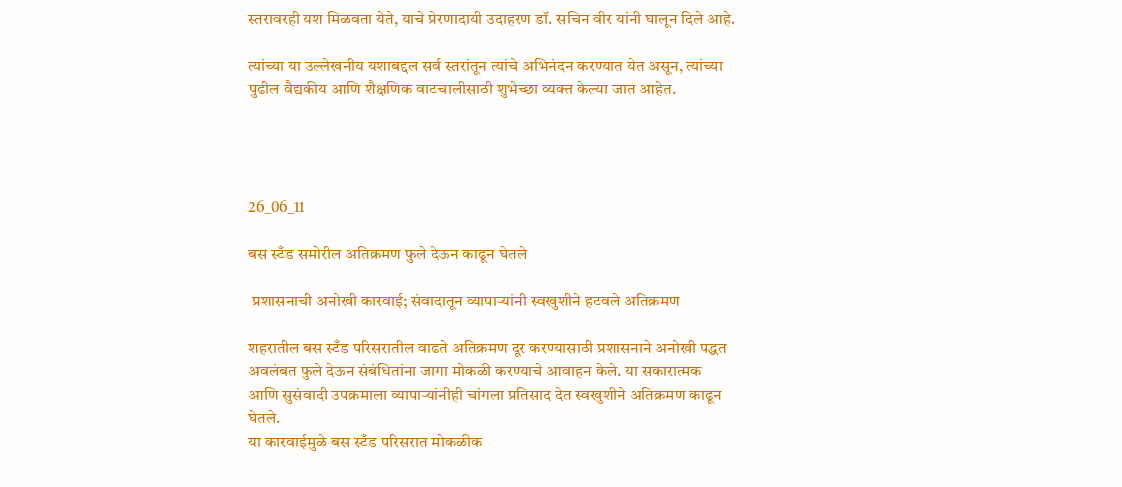स्तरावरही यश मिळवता येते, याचे प्रेरणादायी उदाहरण डॉ. सचिन वीर यांनी घालून दिले आहे.

त्यांच्या या उल्लेखनीय यशाबद्दल सर्व स्तरांतून त्यांचे अभिनंदन करण्यात येत असून, त्यांच्या पुढील वैद्यकीय आणि शैक्षणिक वाटचालीसाठी शुभेच्छा व्यक्त केल्या जात आहेत.




26_06_11

बस स्टँड समोरील अतिक्रमण फुले देऊन काढून घेतले

 प्रशासनाची अनोखी कारवाई; संवादातून व्यापाऱ्यांनी स्वखुशीने हटवले अतिक्रमण

शहरातील बस स्टँड परिसरातील वाढते अतिक्रमण दूर करण्यासाठी प्रशासनाने अनोखी पद्धत अवलंबत फुले देऊन संबंधितांना जागा मोकळी करण्याचे आवाहन केले. या सकारात्मक आणि सुसंवादी उपक्रमाला व्यापाऱ्यांनीही चांगला प्रतिसाद देत स्वखुशीने अतिक्रमण काढून घेतले.
या कारवाईमुळे बस स्टँड परिसरात मोकळीक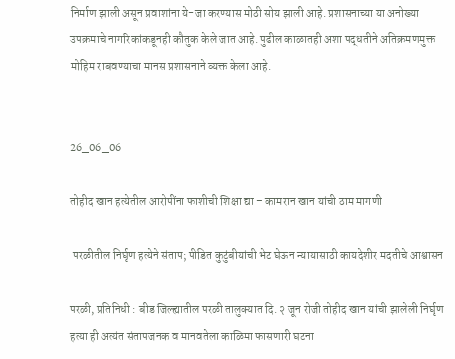निर्माण झाली असून प्रवाशांना ये-जा करण्यास मोठी सोय झाली आहे. प्रशासनाच्या या अनोख्या उपक्रमाचे नागरिकांकडूनही कौतुक केले जात आहे. पुढील काळातही अशा पद्धतीने अतिक्रमणमुक्त मोहिम राबवण्याचा मानस प्रशासनाने व्यक्त केला आहे.


26_06_06

तोहीद खान हत्येतील आरोपींना फाशीची शिक्षा द्या – कामरान खान यांची ठाम मागणी

 परळीतील निर्घृण हत्येने संताप; पीडित कुटुंबीयांची भेट घेऊन न्यायासाठी कायदेशीर मदतीचे आश्वासन

परळी, प्रतिनिधी : बीड जिल्ह्यातील परळी तालुक्यात दि. २ जून रोजी तोहीद खान यांची झालेली निर्घृण हत्या ही अत्यंत संतापजनक व मानवतेला काळिमा फासणारी घटना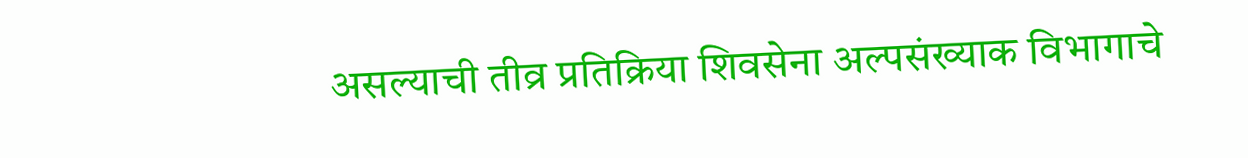असल्याची तीव्र प्रतिक्रिया शिवसेना अल्पसंख्याक विभागाचे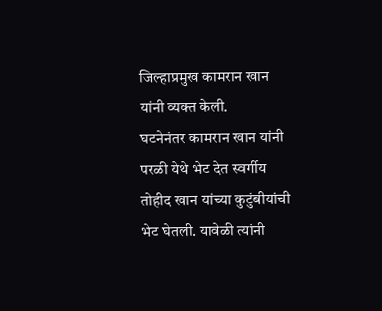जिल्हाप्रमुख कामरान खान यांनी व्यक्त केली.
घटनेनंतर कामरान खान यांनी परळी येथे भेट देत स्वर्गीय तोहीद खान यांच्या कुटुंबीयांची भेट घेतली. यावेळी त्यांनी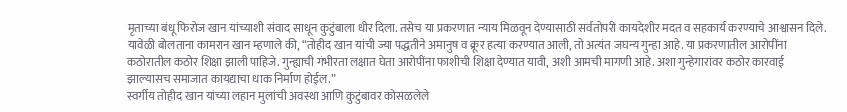मृताच्या बंधू फिरोज खान यांच्याशी संवाद साधून कुटुंबाला धीर दिला. तसेच या प्रकरणात न्याय मिळवून देण्यासाठी सर्वतोपरी कायदेशीर मदत व सहकार्य करण्याचे आश्वासन दिले.
यावेळी बोलताना कामरान खान म्हणाले की, “तोहीद खान यांची ज्या पद्धतीने अमानुष व क्रूर हत्या करण्यात आली, तो अत्यंत जघन्य गुन्हा आहे. या प्रकरणातील आरोपींना कठोरातील कठोर शिक्षा झाली पाहिजे. गुन्ह्याची गंभीरता लक्षात घेता आरोपींना फाशीची शिक्षा देण्यात यावी, अशी आमची मागणी आहे. अशा गुन्हेगारांवर कठोर कारवाई झाल्यासच समाजात कायद्याचा धाक निर्माण होईल.”
स्वर्गीय तोहीद खान यांच्या लहान मुलांची अवस्था आणि कुटुंबावर कोसळलेले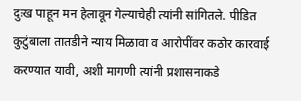दुःख पाहून मन हेलावून गेल्याचेही त्यांनी सांगितले. पीडित कुटुंबाला तातडीने न्याय मिळावा व आरोपींवर कठोर कारवाई करण्यात यावी, अशी मागणी त्यांनी प्रशासनाकडे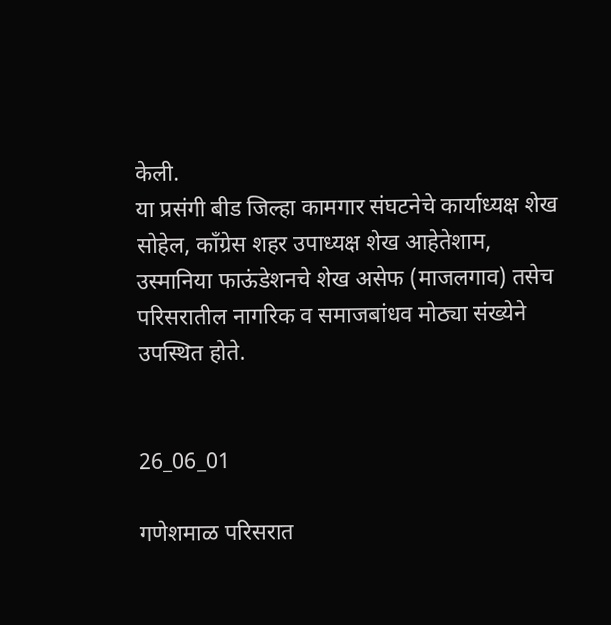केली.
या प्रसंगी बीड जिल्हा कामगार संघटनेचे कार्याध्यक्ष शेख सोहेल, काँग्रेस शहर उपाध्यक्ष शेख आहेतेशाम, उस्मानिया फाऊंडेशनचे शेख असेफ (माजलगाव) तसेच परिसरातील नागरिक व समाजबांधव मोठ्या संख्येने उपस्थित होते.


26_06_01

गणेशमाळ परिसरात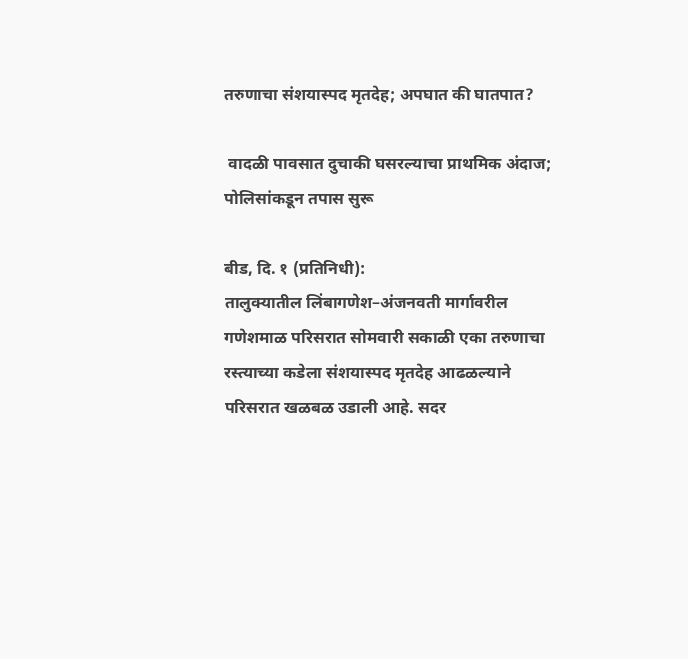तरुणाचा संशयास्पद मृतदेह; अपघात की घातपात?

 वादळी पावसात दुचाकी घसरल्याचा प्राथमिक अंदाज; पोलिसांकडून तपास सुरू

बीड, दि. १ (प्रतिनिधी):
तालुक्यातील लिंबागणेश–अंजनवती मार्गावरील गणेशमाळ परिसरात सोमवारी सकाळी एका तरुणाचा रस्त्याच्या कडेला संशयास्पद मृतदेह आढळल्याने परिसरात खळबळ उडाली आहे. सदर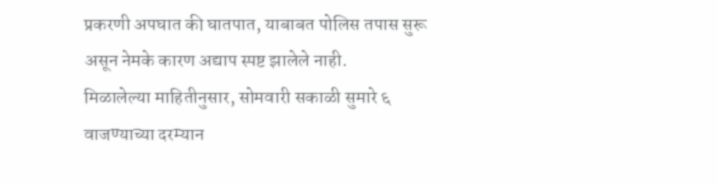प्रकरणी अपघात की घातपात, याबाबत पोलिस तपास सुरू असून नेमके कारण अद्याप स्पष्ट झालेले नाही.
मिळालेल्या माहितीनुसार, सोमवारी सकाळी सुमारे ६ वाजण्याच्या दरम्यान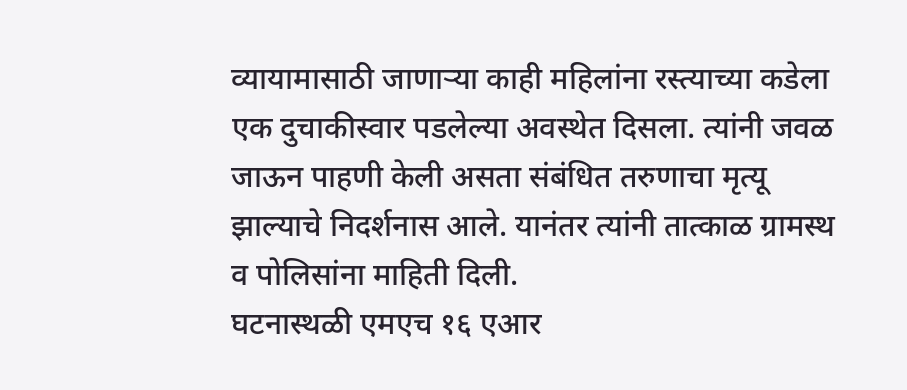व्यायामासाठी जाणाऱ्या काही महिलांना रस्त्याच्या कडेला एक दुचाकीस्वार पडलेल्या अवस्थेत दिसला. त्यांनी जवळ जाऊन पाहणी केली असता संबंधित तरुणाचा मृत्यू झाल्याचे निदर्शनास आले. यानंतर त्यांनी तात्काळ ग्रामस्थ व पोलिसांना माहिती दिली.
घटनास्थळी एमएच १६ एआर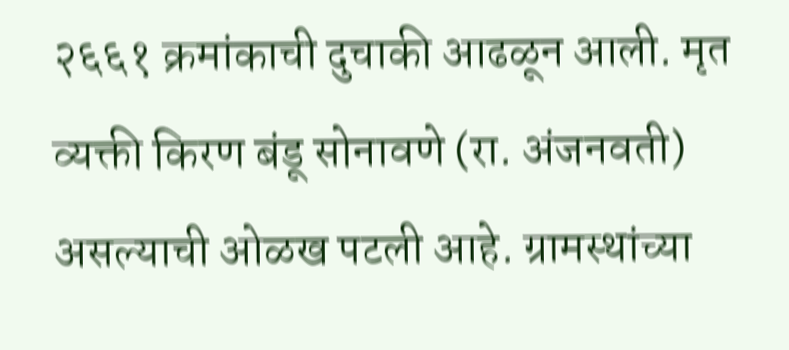२६६१ क्रमांकाची दुचाकी आढळून आली. मृत व्यक्ती किरण बंडू सोनावणे (रा. अंजनवती) असल्याची ओळख पटली आहे. ग्रामस्थांच्या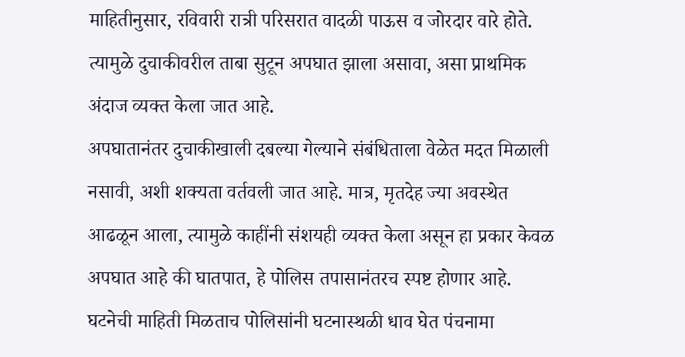माहितीनुसार, रविवारी रात्री परिसरात वादळी पाऊस व जोरदार वारे होते. त्यामुळे दुचाकीवरील ताबा सुटून अपघात झाला असावा, असा प्राथमिक अंदाज व्यक्त केला जात आहे.
अपघातानंतर दुचाकीखाली दबल्या गेल्याने संबंधिताला वेळेत मदत मिळाली नसावी, अशी शक्यता वर्तवली जात आहे. मात्र, मृतदेह ज्या अवस्थेत आढळून आला, त्यामुळे काहींनी संशयही व्यक्त केला असून हा प्रकार केवळ अपघात आहे की घातपात, हे पोलिस तपासानंतरच स्पष्ट होणार आहे.
घटनेची माहिती मिळताच पोलिसांनी घटनास्थळी धाव घेत पंचनामा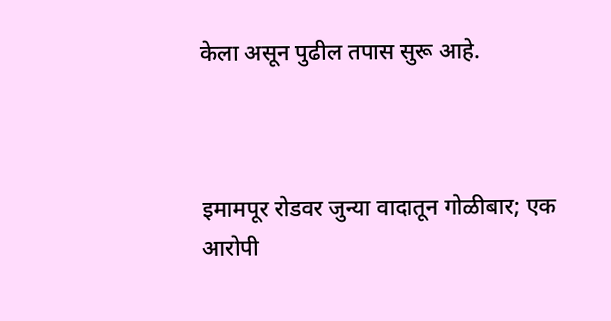केला असून पुढील तपास सुरू आहे.



इमामपूर रोडवर जुन्या वादातून गोळीबार; एक आरोपी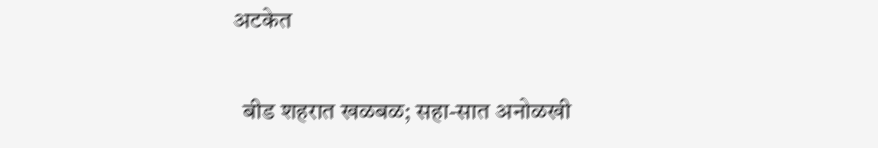अटकेत

  बीड शहरात खळबळ; सहा-सात अनोळखी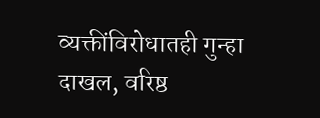व्यक्तींविरोधातही गुन्हा दाखल, वरिष्ठ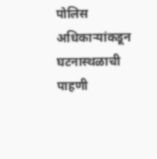पोलिस अधिकाऱ्यांकडून घटनास्थळाची पाहणी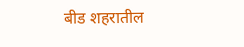बीड शहरातील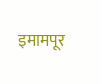इमामपूर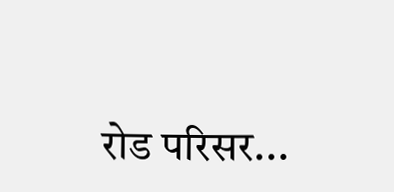रोड परिसर...